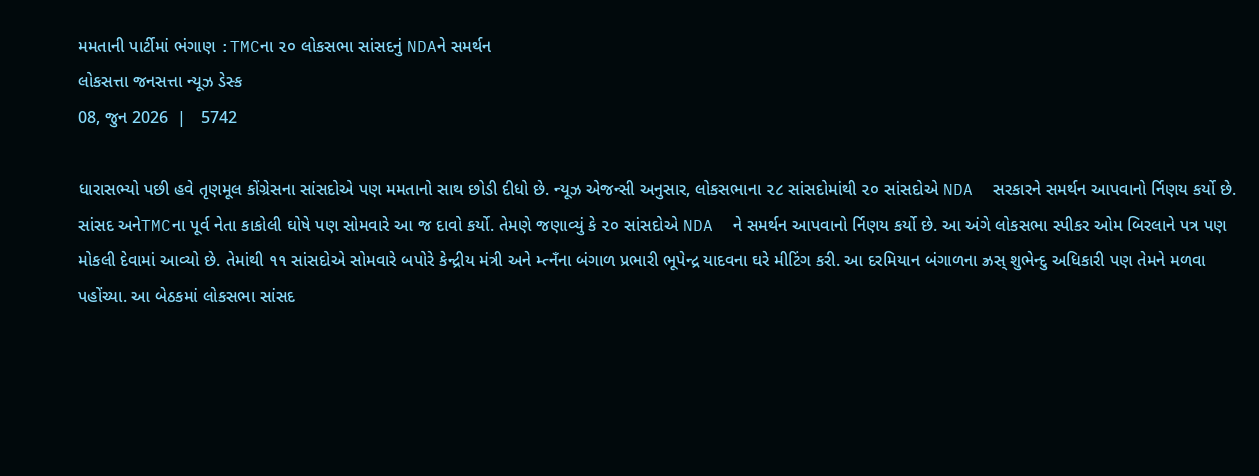મમતાની પાર્ટીમાં ભંગાણ :TMCના ૨૦ લોકસભા સાંસદનું NDAને સમર્થન
લોકસત્તા જનસત્તા ન્યૂઝ ડેસ્ક
08, જુન 2026  |   5742

ધારાસભ્યો પછી હવે તૃણમૂલ કોંગ્રેસના સાંસદોએ પણ મમતાનો સાથ છોડી દીધો છે. ન્યૂઝ એજન્સી અનુસાર, લોકસભાના ૨૮ સાંસદોમાંથી ૨૦ સાંસદોએ NDA  સરકારને સમર્થન આપવાનો ર્નિણય કર્યો છે. સાંસદ અનેTMCના પૂર્વ નેતા કાકોલી ઘોષે પણ સોમવારે આ જ દાવો કર્યો. તેમણે જણાવ્યું કે ૨૦ સાંસદોએ NDA  ને સમર્થન આપવાનો ર્નિણય કર્યો છે. આ અંગે લોકસભા સ્પીકર ઓમ બિરલાને પત્ર પણ મોકલી દેવામાં આવ્યો છે. તેમાંથી ૧૧ સાંસદોએ સોમવારે બપોરે કેન્દ્રીય મંત્રી અને મ્ત્નઁના બંગાળ પ્રભારી ભૂપેન્દ્ર યાદવના ઘરે મીટિંગ કરી. આ દરમિયાન બંગાળના ઝ્રસ્ શુભેન્દુ અધિકારી પણ તેમને મળવા પહોંચ્યા. આ બેઠકમાં લોકસભા સાંસદ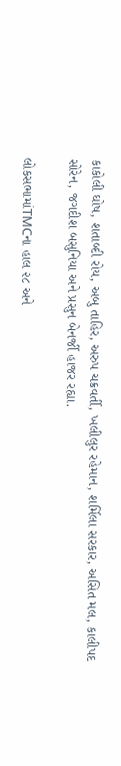કાકોલી ઘોષ, શતાબ્દી રોય, અબુ તાહિર, અરુપ ચક્રવર્તી, ખલીલુર રહેમાન, શર્મિલા સરકાર, અસિત મલ, કાલીપદ સોરેન, જગદીશ બસુનિયા અને પ્રસુન બેનર્જી હાજર રહ્યા.

લોકસભામાંTMCના હાલ ૨૮ અને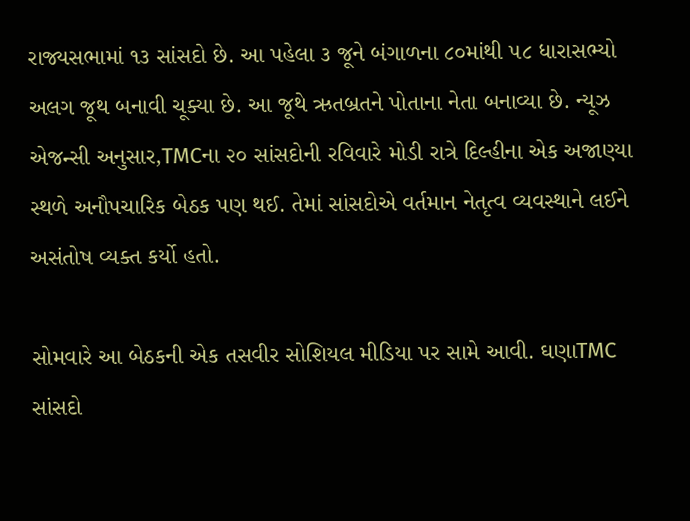રાજ્યસભામાં ૧૩ સાંસદો છે. આ પહેલા ૩ જૂને બંગાળના ૮૦માંથી ૫૮ ધારાસભ્યો અલગ જૂથ બનાવી ચૂક્યા છે. આ જૂથે ઋતબ્રતને પોતાના નેતા બનાવ્યા છે. ન્યૂઝ એજન્સી અનુસાર,TMCના ૨૦ સાંસદોની રવિવારે મોડી રાત્રે દિલ્હીના એક અજાણ્યા સ્થળે અનૌપચારિક બેઠક પણ થઈ. તેમાં સાંસદોએ વર્તમાન નેતૃત્વ વ્યવસ્થાને લઈને અસંતોષ વ્યક્ત કર્યો હતો.

સોમવારે આ બેઠકની એક તસવીર સોશિયલ મીડિયા પર સામે આવી. ઘણાTMC સાંસદો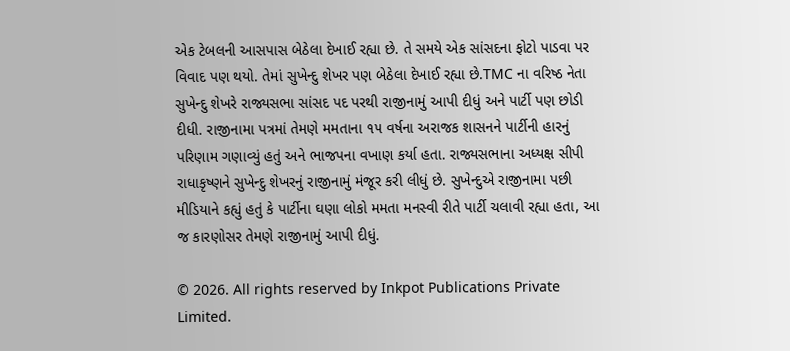એક ટેબલની આસપાસ બેઠેલા દેખાઈ રહ્યા છે. તે સમયે એક સાંસદના ફોટો પાડવા પર વિવાદ પણ થયો. તેમાં સુખેન્દુ શેખર પણ બેઠેલા દેખાઈ રહ્યા છે.TMC ના વરિષ્ઠ નેતા સુખેન્દુ શેખરે રાજ્યસભા સાંસદ પદ પરથી રાજીનામું આપી દીધું અને પાર્ટી પણ છોડી દીધી. રાજીનામા પત્રમાં તેમણે મમતાના ૧૫ વર્ષના અરાજક શાસનને પાર્ટીની હારનું પરિણામ ગણાવ્યું હતું અને ભાજપના વખાણ કર્યા હતા. રાજ્યસભાના અધ્યક્ષ સીપી રાધાકૃષ્ણને સુખેન્દુ શેખરનું રાજીનામું મંજૂર કરી લીધું છે. સુખેન્દુએ રાજીનામા પછી મીડિયાને કહ્યું હતું કે પાર્ટીના ઘણા લોકો મમતા મનસ્વી રીતે પાર્ટી ચલાવી રહ્યા હતા, આ જ કારણોસર તેમણે રાજીનામું આપી દીધું.

© 2026. All rights reserved by Inkpot Publications Private Limited.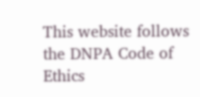This website follows the DNPA Code of Ethics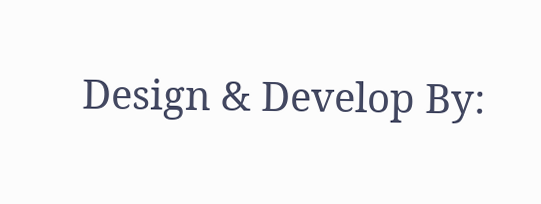Design & Develop By: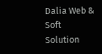Dalia Web & Soft Solution